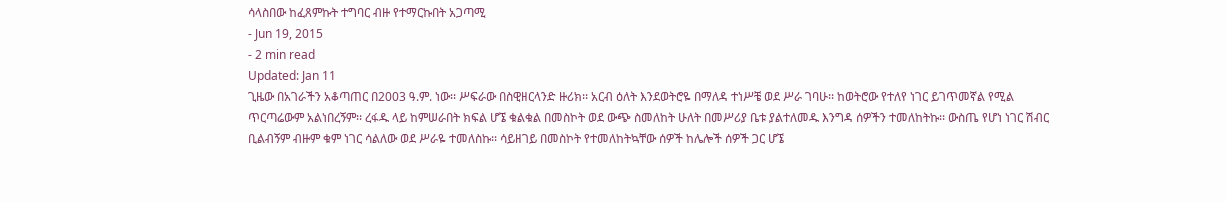ሳላስበው ከፈጸምኩት ተግባር ብዙ የተማርኩበት አጋጣሚ
- Jun 19, 2015
- 2 min read
Updated: Jan 11
ጊዜው በአገራችን አቆጣጠር በ2003 ዓ.ም. ነው፡፡ ሥፍራው በስዊዘርላንድ ዙሪክ፡፡ አርብ ዕለት እንደወትሮዬ በማለዳ ተነሥቼ ወደ ሥራ ገባሁ፡፡ ከወትሮው የተለየ ነገር ይገጥመኛል የሚል ጥርጣሬውም አልነበረኝም፡፡ ረፋዱ ላይ ከምሠራበት ክፍል ሆኜ ቁልቁል በመስኮት ወደ ውጭ ስመለከት ሁለት በመሥሪያ ቤቱ ያልተለመዱ እንግዳ ሰዎችን ተመለከትኩ፡፡ ውስጤ የሆነ ነገር ሽብር ቢልብኝም ብዙም ቁም ነገር ሳልለው ወደ ሥራዬ ተመለስኩ፡፡ ሳይዘገይ በመስኮት የተመለከትኳቸው ሰዎች ከሌሎች ሰዎች ጋር ሆኜ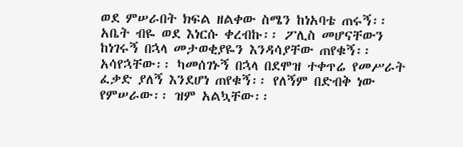ወደ ምሠራበት ክፍል ዘልቀው ስሜን ከነአባቴ ጠሩኝ፡፡ አቤት ብዬ ወደ እነርሱ ቀረብኩ፡፡ ፖሊስ መሆናቸውን ከነገሩኝ በኋላ መታወቂያዬን እንዳሳያቸው ጠየቁኝ፡፡ አሳየኋቸው፡፡ ካመሰገኑኝ በኋላ በደሞዝ ተቀጥሬ የመሥራት ፈቃድ ያለኝ እንደሆነ ጠየቁኝ፡፡ የለኝም በድብቅ ነው የምሠራው፡፡ ዝም አልኳቸው፡፡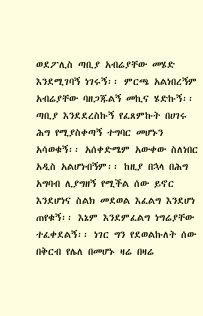ወደፖሊስ ጣቢያ አብሬያቸው መሄድ እንደሚገባኝ ነገሩኝ፡፡ ምርጫ አልነበረኝም አብሬያቸው ባዘጋጁልኝ መኪና ሄድኩኝ፡፡
ጣቢያ እንደደረስኩኝ የፈጸምኩት በሀገሩ ሕግ የሚያስቀጣኝ ተግባር መሆኑን አሳወቁኝ፡፡ አሰቀድሜም አውቀው ስለነበር አዲስ አልሆነብኝም፡፡ ከዚያ በኋላ በሕግ አግባብ ሊያግዘኝ የሚችል ሰው ይኖር እንደሆነና ስልክ መደወል እፈልግ እንደሆነ ጠየቁኝ፡፡ እኔም እንደምፈልግ ነግሬያቸው ተፈቀደልኝ፡፡ ነገር ግን የደወልኩለት ሰው በቅርብ የሌለ በመሆኑ ዛሬ በዛሬ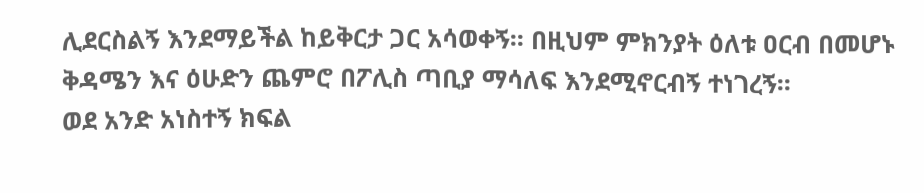ሊደርስልኝ እንደማይችል ከይቅርታ ጋር አሳወቀኝ፡፡ በዚህም ምክንያት ዕለቱ ዐርብ በመሆኑ ቅዳሜን እና ዕሁድን ጨምሮ በፖሊስ ጣቢያ ማሳለፍ እንደሚኖርብኝ ተነገረኝ፡፡
ወደ አንድ አነስተኝ ክፍል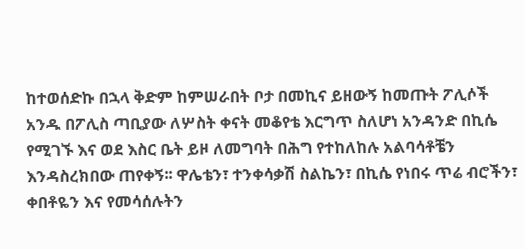ከተወሰድኩ በኋላ ቅድም ከምሠራበት ቦታ በመኪና ይዘውኝ ከመጡት ፖሊሶች አንዱ በፖሊስ ጣቢያው ለሦስት ቀናት መቆየቴ እርግጥ ስለሆነ አንዳንድ በኪሴ የሚገኙ እና ወደ እስር ቤት ይዞ ለመግባት በሕግ የተከለከሉ አልባሳቶቼን እንዳስረክበው ጠየቀኝ፡፡ ዋሌቴን፣ ተንቀሳቃሽ ስልኬን፣ በኪሴ የነበሩ ጥሬ ብሮችን፣ ቀበቶዬን እና የመሳሰሉትን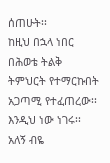ሰጠሁት፡፡
ከዚህ በኋላ ነበር በሕወቴ ትልቅ ትምህርት የተማርኩበት አጋጣሚ የተፈጠረው፡፡ እንዲህ ነው ነገሩ፡፡ አለኝ ብዬ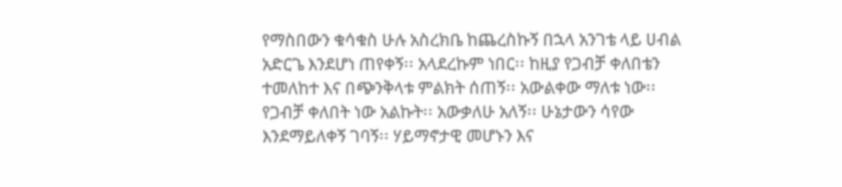የማስበውን ቁሳቁስ ሁሉ አስረክቤ ከጨረስኩኝ በኋላ አንገቴ ላይ ሀብል አድርጌ እንደሆነ ጠየቀኝ፡፡ አላደረኩም ነበር፡፡ ከዚያ የጋብቻ ቀለበቴን ተመለከተ እና በጭንቅላቱ ምልክት ሰጠኝ፡፡ አውልቀው ማለቱ ነው፡፡ የጋብቻ ቀለበት ነው አልኩት፡፡ አውቃለሁ አለኝ፡፡ ሁኔታውን ሳየው እንደማይለቀኝ ገባኝ፡፡ ሃይማኖታዊ መሆኑን እና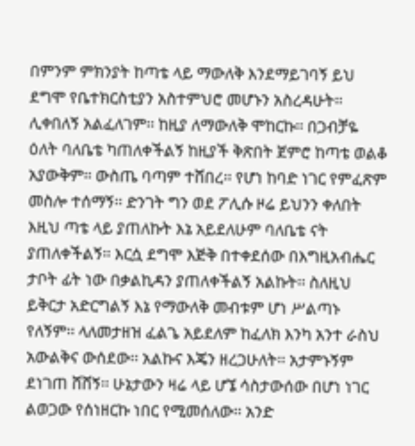በምንም ምክንያት ከጣቴ ላይ ማውለቅ እንደማይገባኝ ይህ ደግሞ የቤተክርስቲያን አስተምህሮ መሆኑን አስረዳሁት፡፡ ሊቀበለኝ አልፈለገም፡፡ ከዚያ ለማውለቅ ሞከርኩ፡፡ በጋብቻዬ ዕለት ባለቤቴ ካጠለቀችልኝ ከዚያች ቅጽበት ጀምሮ ከጣቴ ወልቆ አያውቅም፡፡ ውስጤ ባጣም ተሸበረ፡፡ የሆነ ከባድ ነገር የምፈጽም መስሎ ተሰማኝ፡፡ ድንገት ግን ወደ ፖሊሱ ዞሬ ይህንን ቀለበት እዚህ ጣቴ ላይ ያጠለኩት እኔ አይደለሁም ባለቤቴ ናት ያጠለቀችልኝ፡፡ እርሷ ደግሞ እጅቅ በተቀደሰው በእግዚአብሔር ታቦት ፊት ነው በቃልኪዳን ያጠለቀችልኝ አልኩት፡፡ ስለዚህ ይቅርታ አድርግልኝ እኔ የማውለቅ መብቱም ሆነ ሥልጣኑ የለኝም፡፡ ላለመታዘዝ ፈልጌ አይደለም ከፈለክ እንካ አንተ ራስህ አውልቅና ውሰደው፡፡ አልኩና እጄን ዘረጋሁለት፡፡ አታምኑኝም ደነገጠ ሸሸኝ፡፡ ሁኔታውን ዛሬ ላይ ሆኜ ሳስታውሰው በሆነ ነገር ልወጋው የሰነዘርኩ ነበር የሚመሰለው፡፡ አንድ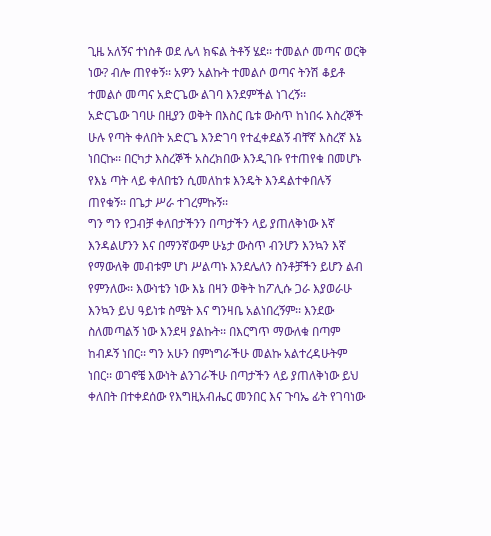ጊዜ አለኝና ተነስቶ ወደ ሌላ ክፍል ትቶኝ ሄደ፡፡ ተመልሶ መጣና ወርቅ ነው? ብሎ ጠየቀኝ፡፡ አዎን አልኩት ተመልሶ ወጣና ትንሽ ቆይቶ ተመልሶ መጣና አድርጌው ልገባ እንደምችል ነገረኝ፡፡
አድርጌው ገባሁ በዚያን ወቅት በእስር ቤቱ ውስጥ ከነበሩ እስረኞች ሁሉ የጣት ቀለበት አድርጌ እንድገባ የተፈቀደልኝ ብቸኛ እስረኛ እኔ ነበርኩ፡፡ በርካታ እስረኞች አስረክበው እንዲገቡ የተጠየቁ በመሆኑ የእኔ ጣት ላይ ቀለበቴን ሲመለከቱ እንዴት እንዳልተቀበሉኝ ጠየቁኝ፡፡ በጌታ ሥራ ተገረምኩኝ፡፡
ግን ግን የጋብቻ ቀለበታችንን በጣታችን ላይ ያጠለቅነው እኛ እንዳልሆንን እና በማንኛውም ሁኔታ ውስጥ ብንሆን እንኳን እኛ የማውለቅ መብቱም ሆነ ሥልጣኑ እንደሌለን ስንቶቻችን ይሆን ልብ የምንለው፡፡ እውነቴን ነው እኔ በዛን ወቅት ከፖሊሱ ጋራ እያወራሁ እንኳን ይህ ዓይነቱ ስሜት እና ግንዛቤ አልነበረኝም፡፡ እንደው ስለመጣልኝ ነው እንደዛ ያልኩት፡፡ በእርግጥ ማውለቁ በጣም ከብዶኝ ነበር፡፡ ግን አሁን በምነግራችሁ መልኩ አልተረዳሁትም ነበር፡፡ ወገኖቼ እውነት ልንገራችሁ በጣታችን ላይ ያጠለቅነው ይህ ቀለበት በተቀደሰው የእግዚአብሔር መንበር እና ጉባኤ ፊት የገባነው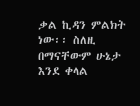ቃል ኪዳን ምልክት ነው፡፡ ስለዚ በማናቸውም ሁኔታ እንደ ቀላል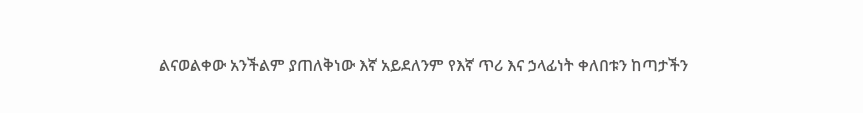ልናወልቀው አንችልም ያጠለቅነው እኛ አይደለንም የእኛ ጥሪ እና ኃላፊነት ቀለበቱን ከጣታችን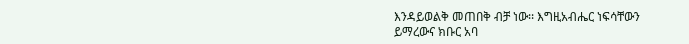እንዳይወልቅ መጠበቅ ብቻ ነው፡፡ እግዚአብሔር ነፍሳቸውን ይማረውና ክቡር አባ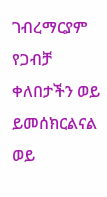ገብረማርያም የጋብቻ ቀለበታችን ወይ ይመሰክርልናል ወይ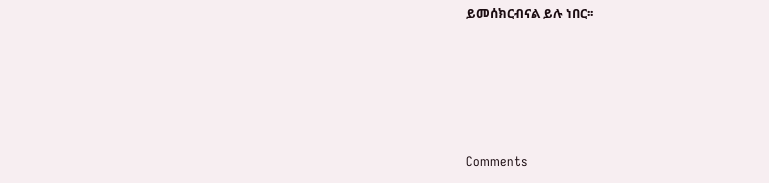ይመሰክርብናል ይሉ ነበር፡፡





Comments